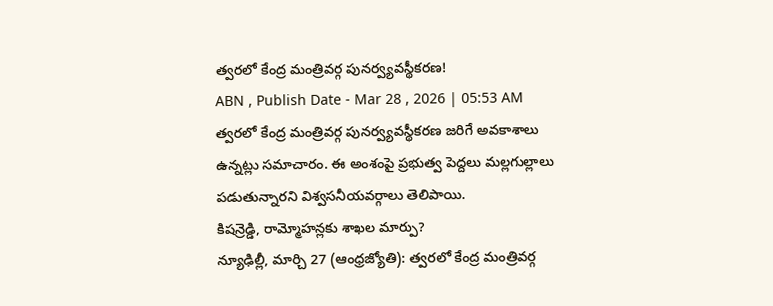త్వరలో కేంద్ర మంత్రివర్గ పునర్వ్యవస్థీకరణ!
ABN , Publish Date - Mar 28 , 2026 | 05:53 AM
త్వరలో కేంద్ర మంత్రివర్గ పునర్వ్యవస్థీకరణ జరిగే అవకాశాలు ఉన్నట్లు సమాచారం. ఈ అంశంపై ప్రభుత్వ పెద్దలు మల్లగుల్లాలు పడుతున్నారని విశ్వసనీయవర్గాలు తెలిపాయి.
కిషన్రెడ్డి, రామ్మోహన్లకు శాఖల మార్పు?
న్యూఢిల్లీ, మార్చి 27 (ఆంధ్రజ్యోతి): త్వరలో కేంద్ర మంత్రివర్గ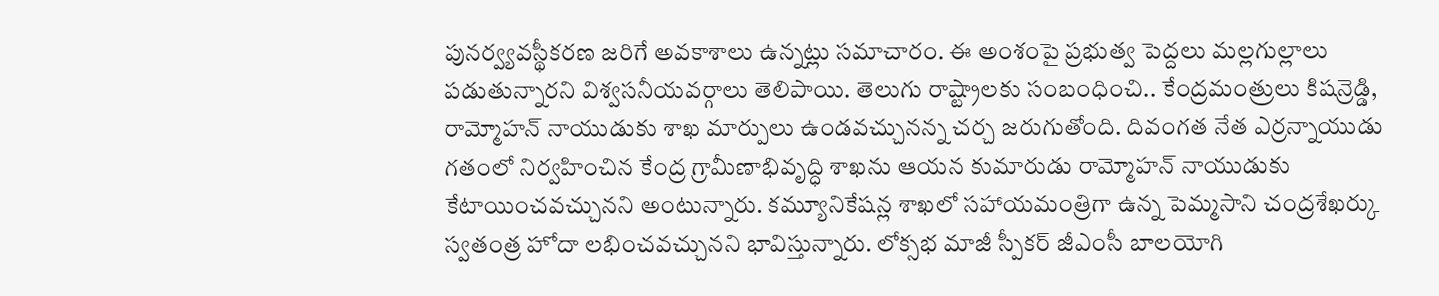పునర్వ్యవస్థీకరణ జరిగే అవకాశాలు ఉన్నట్లు సమాచారం. ఈ అంశంపై ప్రభుత్వ పెద్దలు మల్లగుల్లాలు పడుతున్నారని విశ్వసనీయవర్గాలు తెలిపాయి. తెలుగు రాష్ట్రాలకు సంబంధించి.. కేంద్రమంత్రులు కిషన్రెడ్డి, రామ్మోహన్ నాయుడుకు శాఖ మార్పులు ఉండవచ్చునన్న చర్చ జరుగుతోంది. దివంగత నేత ఎర్రన్నాయుడు గతంలో నిర్వహించిన కేంద్ర గ్రామీణాభివృద్ధి శాఖను ఆయన కుమారుడు రామ్మోహన్ నాయుడుకు కేటాయించవచ్చునని అంటున్నారు. కమ్యూనికేషన్ల శాఖలో సహాయమంత్రిగా ఉన్న పెమ్మసాని చంద్రశేఖర్కు స్వతంత్ర హోదా లభించవచ్చునని భావిస్తున్నారు. లోక్సభ మాజీ స్పీకర్ జీఎంసీ బాలయోగి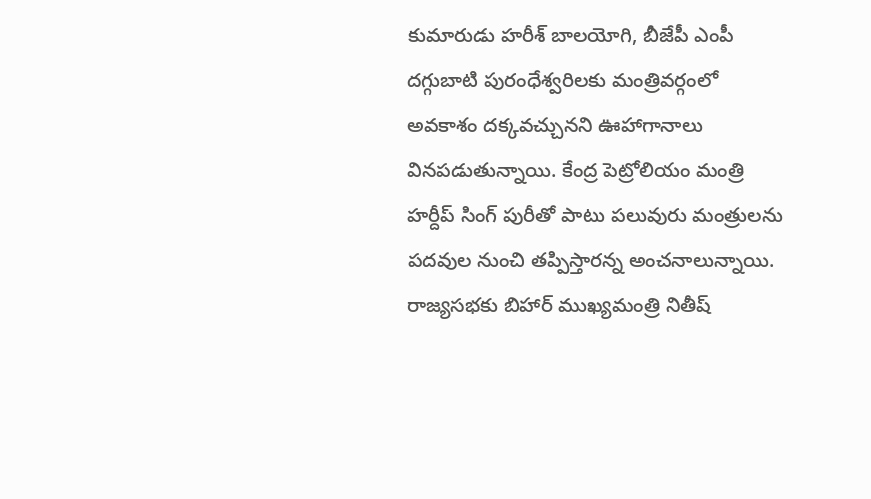కుమారుడు హరీశ్ బాలయోగి, బీజేపీ ఎంపీ దగ్గుబాటి పురంధేశ్వరిలకు మంత్రివర్గంలో అవకాశం దక్కవచ్చునని ఊహాగానాలు వినపడుతున్నాయి. కేంద్ర పెట్రోలియం మంత్రి హర్దీప్ సింగ్ పురీతో పాటు పలువురు మంత్రులను పదవుల నుంచి తప్పిస్తారన్న అంచనాలున్నాయి. రాజ్యసభకు బిహార్ ముఖ్యమంత్రి నితీష్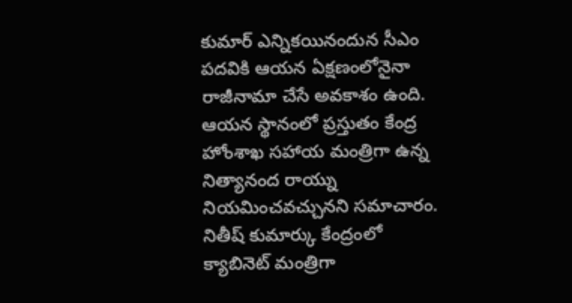కుమార్ ఎన్నికయినందున సీఎం పదవికి ఆయన ఏక్షణంలోనైనా రాజీనామా చేసే అవకాశం ఉంది. ఆయన స్థానంలో ప్రస్తుతం కేంద్ర హోంశాఖ సహాయ మంత్రిగా ఉన్న నిత్యానంద రాయ్ను నియమించవచ్చునని సమాచారం. నితీష్ కుమార్కు కేంద్రంలో క్యాబినెట్ మంత్రిగా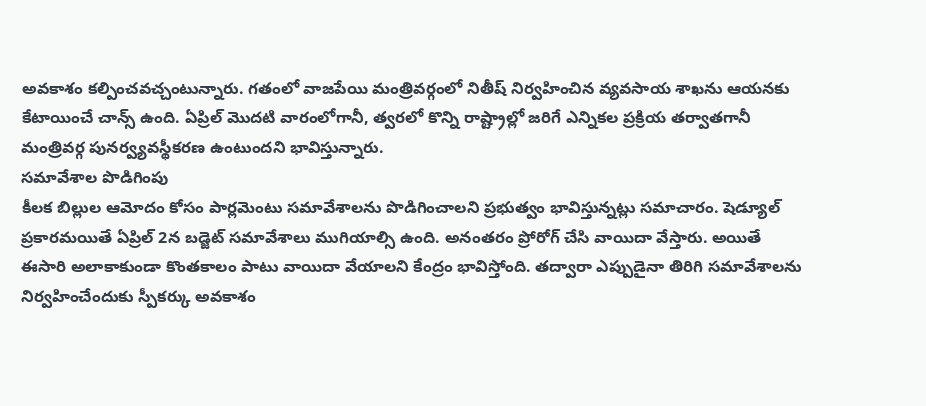అవకాశం కల్పించవచ్చంటున్నారు. గతంలో వాజపేయి మంత్రివర్గంలో నితీష్ నిర్వహించిన వ్యవసాయ శాఖను ఆయనకు కేటాయించే చాన్స్ ఉంది. ఏప్రిల్ మొదటి వారంలోగానీ, త్వరలో కొన్ని రాష్ట్రాల్లో జరిగే ఎన్నికల ప్రక్రియ తర్వాతగానీ మంత్రివర్గ పునర్వ్యవస్థీకరణ ఉంటుందని భావిస్తున్నారు.
సమావేశాల పొడిగింపు
కీలక బిల్లుల ఆమోదం కోసం పార్లమెంటు సమావేశాలను పొడిగించాలని ప్రభుత్వం భావిస్తున్నట్లు సమాచారం. షెడ్యూల్ ప్రకారమయితే ఏప్రిల్ 2న బడ్జెట్ సమావేశాలు ముగియాల్సి ఉంది. అనంతరం ప్రోరోగ్ చేసి వాయిదా వేస్తారు. అయితే ఈసారి అలాకాకుండా కొంతకాలం పాటు వాయిదా వేయాలని కేంద్రం భావిస్తోంది. తద్వారా ఎప్పుడైనా తిరిగి సమావేశాలను నిర్వహించేందుకు స్పీకర్కు అవకాశం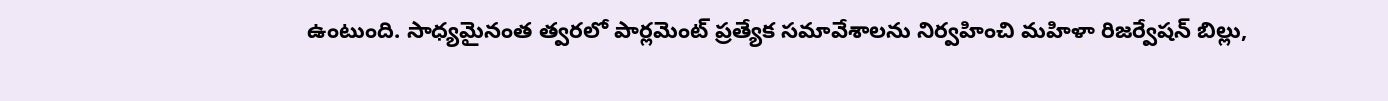ఉంటుంది. సాధ్యమైనంత త్వరలో పార్లమెంట్ ప్రత్యేక సమావేశాలను నిర్వహించి మహిళా రిజర్వేషన్ బిల్లు,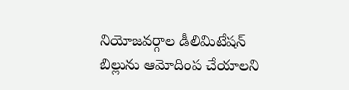నియోజవర్గాల డీలిమిటేషన్ బిల్లును ఆమోదింప చేయాలని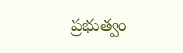ప్రభుత్వం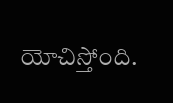యోచిస్తోంది.